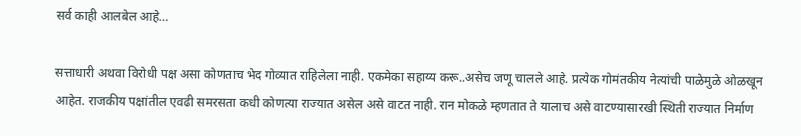सर्व काही आलबेल आहे…

सत्ताधारी अथवा विरोधी पक्ष असा कोणताच भेद गोव्यात राहिलेला नाही. एकमेका सहाय्य करू..असेच जणू चालले आहे. प्रत्येक गोमंतकीय नेत्यांची पाळेमुळे ओळखून आहेत. राजकीय पक्षांतील एवढी समरसता कधी कोणत्या राज्यात असेल असे वाटत नाही. रान मोकळे म्हणतात ते यालाच असे वाटण्यासारखी स्थिती राज्यात निर्माण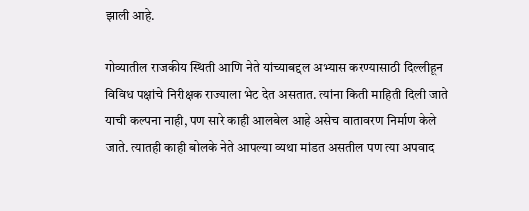झाली आहे.

गोव्यातील राजकीय स्थिती आणि नेते यांच्याबद्दल अभ्यास करण्यासाठी दिल्लीहून विविध पक्षांचे निरीक्षक राज्याला भेट देत असतात. त्यांना किती माहिती दिली जाते याची कल्पना नाही, पण सारे काही आलबेल आहे असेच वातावरण निर्माण केले जाते. त्यातही काही बोलके नेते आपल्या व्यथा मांडत असतील पण त्या अपवाद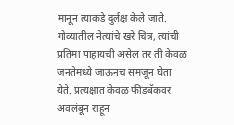मानून त्याकडे दुर्लक्ष केले जाते. गोव्यातील नेत्यांचे खरे चित्र, त्यांची प्रतिमा पाहायची असेल तर ती केवळ जनतेमध्ये जाऊनच समजून घेता येते. प्रत्यक्षात केवळ फीडबॅकवर अवलंबून राहून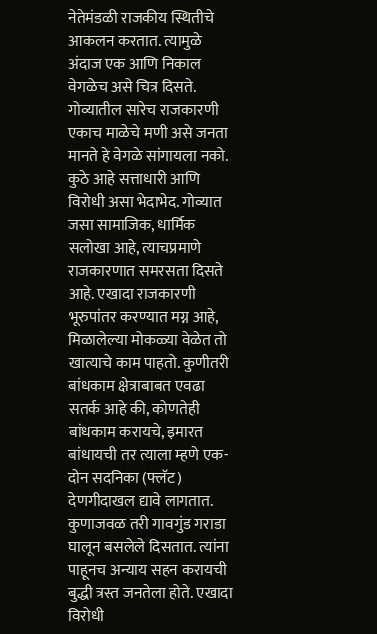नेतेमंडळी राजकीय स्थितीचे आकलन करतात. त्यामुळे अंदाज एक आणि निकाल वेगळेच असे चित्र दिसते. गोव्यातील सारेच राजकारणी एकाच माळेचे मणी असे जनता मानते हे वेगळे सांगायला नको. कुठे आहे सत्ताधारी आणि विरोधी असा भेदाभेद. गोव्यात जसा सामाजिक, धार्मिक सलोखा आहे, त्याचप्रमाणे राजकारणात समरसता दिसते आहे. एखादा राजकारणी भूरुपांतर करण्यात मग्न आहे, मिळालेल्या मोकळ्या वेळेत तो खात्याचे काम पाहतो. कुणीतरी बांधकाम क्षेत्राबाबत एवढा सतर्क आहे की, कोणतेही बांधकाम करायचे, इमारत बांधायची तर त्याला म्हणे एक-दोन सदनिका (फ्लॅट) देणगीदाखल द्यावे लागतात. कुणाजवळ तरी गावगुंड गराडा घालून बसलेले दिसतात. त्यांना पाहूनच अन्याय सहन करायची बुद्धी त्रस्त जनतेला होते. एखादा विरोधी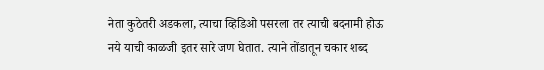नेता कुठेतरी अडकला, त्याचा व्हिडिओ पसरला तर त्याची बदनामी होऊ नये याची काळजी इतर सारे जण घेतात. त्याने तोंडातून चकार शब्द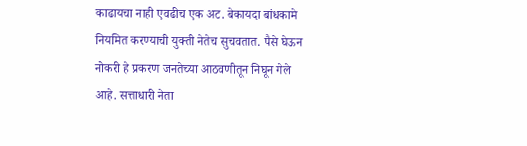काढायचा नाही एवढीच एक अट. बेकायदा बांधकामे नियमित करण्याची युक्ती नेतेच सुचवतात. पैसे घेऊन नोकरी हे प्रकरण जनतेच्या आठवणीतून निघून गेले आहे. सत्ताधारी नेता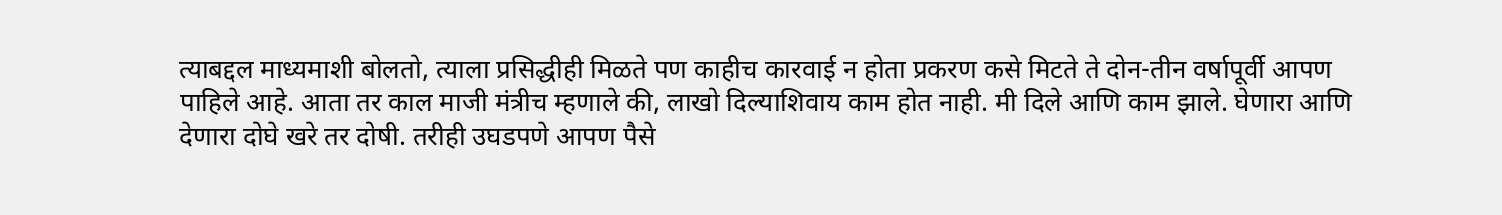त्याबद्दल माध्यमाशी बोलतो, त्याला प्रसिद्धीही मिळते पण काहीच कारवाई न होता प्रकरण कसे मिटते ते दोन-तीन वर्षापूर्वी आपण पाहिले आहे. आता तर काल माजी मंत्रीच म्हणाले की, लाखो दिल्याशिवाय काम होत नाही. मी दिले आणि काम झाले. घेणारा आणि देणारा दोघे खरे तर दोषी. तरीही उघडपणे आपण पैसे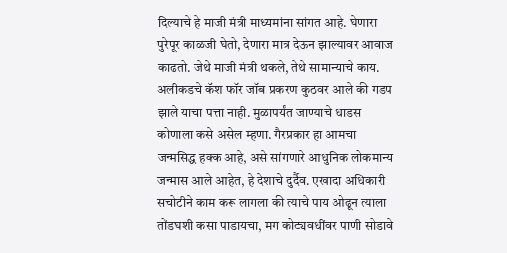दिल्याचे हे माजी मंत्री माध्यमांना सांगत आहे. घेणारा पुरेपूर काळजी घेतो, देणारा मात्र देऊन झाल्यावर आवाज काढतो. जेथे माजी मंत्री थकले, तेथे सामान्याचे काय. अलीकडचे कॅश फॉर जॉब प्रकरण कुठवर आले की गडप झाले याचा पत्ता नाही. मुळापर्यंत जाण्याचे धाडस कोणाला कसे असेल म्हणा. गैरप्रकार हा आमचा जन्मसिद्ध हक्क आहे, असे सांगणारे आधुनिक लोकमान्य जन्मास आले आहेत, हे देशाचे दुर्दैव. एखादा अधिकारी सचोटीने काम करू लागला की त्याचे पाय ओढून त्याला तोंडघशी कसा पाडायचा, मग कोट्यवधींवर पाणी सोडावे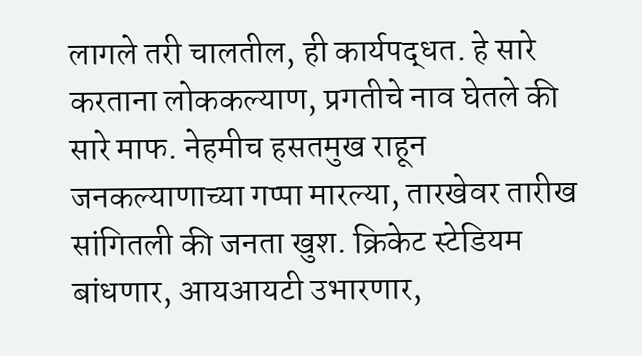लागले तरी चालतील, ही कार्यपद्धत. हे सारे करताना लोककल्याण, प्रगतीचे नाव घेतले की सारे माफ. नेहमीच हसतमुख राहून जनकल्याणाच्या गप्पा मारल्या, तारखेवर तारीख सांगितली की जनता खुश. क्रिकेट स्टेडियम बांधणार, आयआयटी उभारणार,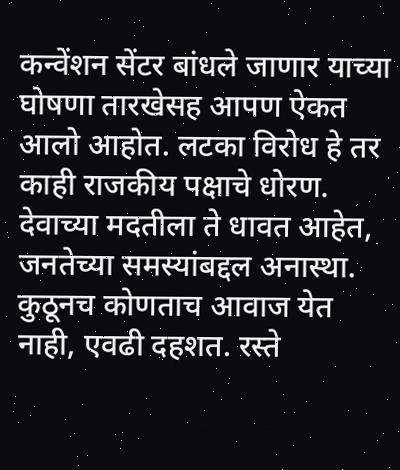कन्वेंशन सेंटर बांधले जाणार याच्या घोषणा तारखेसह आपण ऐकत आलो आहोत. लटका विरोध हे तर काही राजकीय पक्षाचे धोरण. देवाच्या मदतीला ते धावत आहेत, जनतेच्या समस्यांबद्दल अनास्था. कुठूनच कोणताच आवाज येत नाही, एवढी दहशत. रस्ते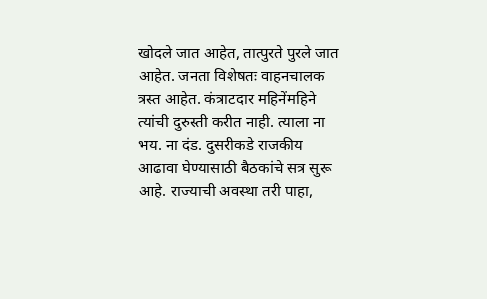खोदले जात आहेत, तात्पुरते पुरले जात आहेत. जनता विशेषतः वाहनचालक त्रस्त आहेत. कंत्राटदार महिनेंमहिने त्यांची दुरुस्ती करीत नाही. त्याला ना भय. ना दंड. दुसरीकडे राजकीय आढावा घेण्यासाठी बैठकांचे सत्र सुरू आहे. राज्याची अवस्था तरी पाहा,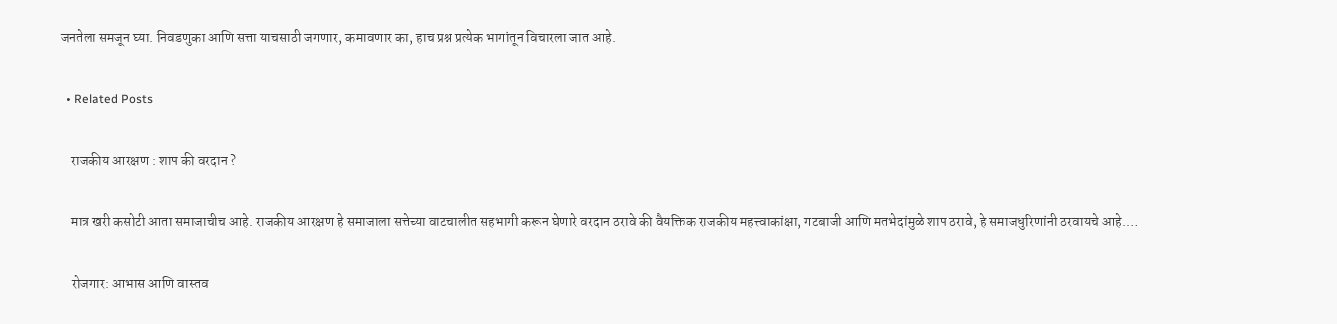जनतेला समजून घ्या. निवडणुका आणि सत्ता याचसाठी जगणार, कमावणार का, हाच प्रश्न प्रत्येक भागांतून विचारला जात आहे.

  • Related Posts

    राजकीय आरक्षण : शाप की वरदान ?

    मात्र खरी कसोटी आता समाजाचीच आहे. राजकीय आरक्षण हे समाजाला सत्तेच्या वाटचालीत सहभागी करून घेणारे वरदान ठरावे की वैयक्तिक राजकीय महत्त्वाकांक्षा, गटबाजी आणि मतभेदांमुळे शाप ठरावे, हे समाजधुरिणांनी ठरवायचे आहे.…

    रोजगार: आभास आणि वास्तव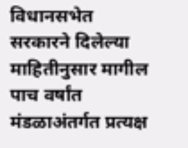विधानसभेत सरकारने दिलेल्या माहितीनुसार मागील पाच वर्षांत मंडळाअंतर्गत प्रत्यक्ष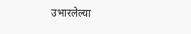उभारलेल्या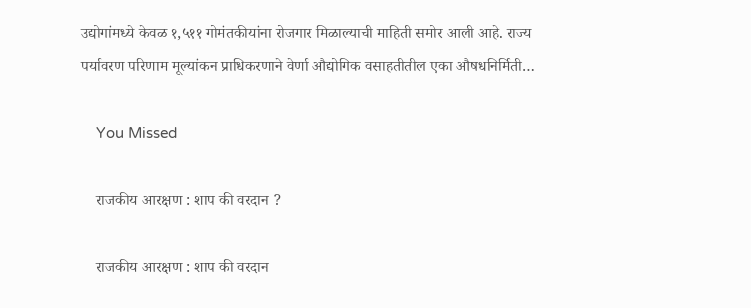उद्योगांमध्ये केवळ १,५११ गोमंतकीयांना रोजगार मिळाल्याची माहिती समोर आली आहे. राज्य पर्यावरण परिणाम मूल्यांकन प्राधिकरणाने वेर्णा औद्योगिक वसाहतीतील एका औषधनिर्मिती…

    You Missed

    राजकीय आरक्षण : शाप की वरदान ?

    राजकीय आरक्षण : शाप की वरदान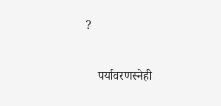?

    पर्यावरणस्नेही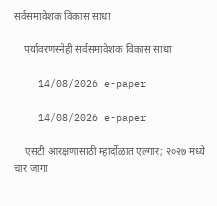सर्वसमावेशक विकास साधा

    पर्यावरणस्नेही सर्वसमावेशक विकास साधा

    14/08/2026 e-paper

    14/08/2026 e-paper

    एसटी आरक्षणासाठी म्हार्दोळात एल्गार; २०२७ मध्ये चार जागा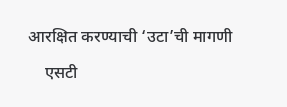आरक्षित करण्याची ‘उटा’ची मागणी

    एसटी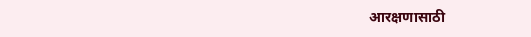आरक्षणासाठी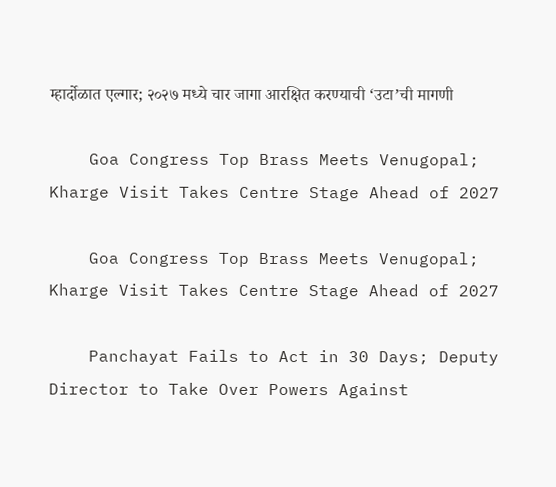म्हार्दोळात एल्गार; २०२७ मध्ये चार जागा आरक्षित करण्याची ‘उटा’ची मागणी

    Goa Congress Top Brass Meets Venugopal; Kharge Visit Takes Centre Stage Ahead of 2027

    Goa Congress Top Brass Meets Venugopal; Kharge Visit Takes Centre Stage Ahead of 2027

    Panchayat Fails to Act in 30 Days; Deputy Director to Take Over Powers Against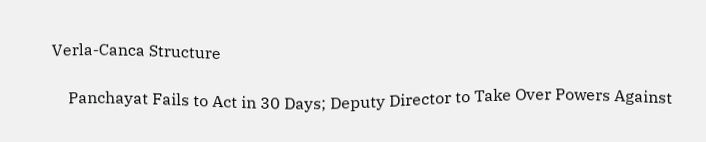Verla-Canca Structure

    Panchayat Fails to Act in 30 Days; Deputy Director to Take Over Powers Against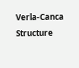Verla-Canca Structure